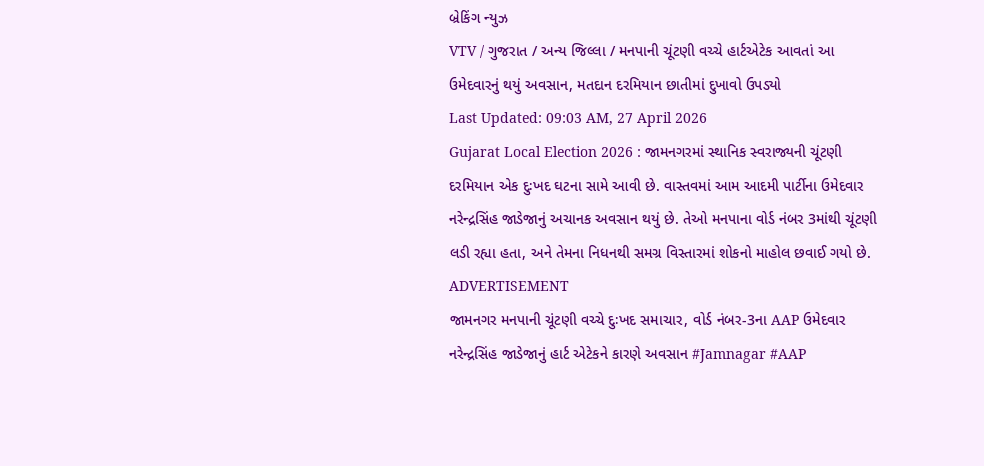બ્રેકિંગ ન્યુઝ
VTV / ગુજરાત / અન્ય જિલ્લા / મનપાની ચૂંટણી વચ્ચે હાર્ટએટેક આવતાં આ ઉમેદવારનું થયું અવસાન, મતદાન દરમિયાન છાતીમાં દુખાવો ઉપડ્યો
Last Updated: 09:03 AM, 27 April 2026
Gujarat Local Election 2026 : જામનગરમાં સ્થાનિક સ્વરાજ્યની ચૂંટણી દરમિયાન એક દુઃખદ ઘટના સામે આવી છે. વાસ્તવમાં આમ આદમી પાર્ટીના ઉમેદવાર નરેન્દ્રસિંહ જાડેજાનું અચાનક અવસાન થયું છે. તેઓ મનપાના વોર્ડ નંબર 3માંથી ચૂંટણી લડી રહ્યા હતા, અને તેમના નિધનથી સમગ્ર વિસ્તારમાં શોકનો માહોલ છવાઈ ગયો છે.
ADVERTISEMENT
જામનગર મનપાની ચૂંટણી વચ્ચે દુઃખદ સમાચાર, વોર્ડ નંબર-3ના AAP ઉમેદવાર નરેન્દ્રસિંહ જાડેજાનું હાર્ટ એટેકને કારણે અવસાન #Jamnagar #AAP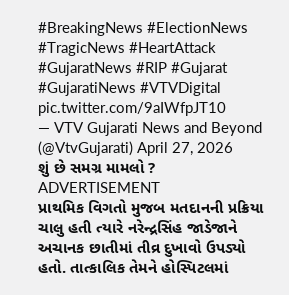#BreakingNews #ElectionNews #TragicNews #HeartAttack #GujaratNews #RIP #Gujarat #GujaratiNews #VTVDigital pic.twitter.com/9aIWfpJT10
— VTV Gujarati News and Beyond (@VtvGujarati) April 27, 2026
શું છે સમગ્ર મામલો ?
ADVERTISEMENT
પ્રાથમિક વિગતો મુજબ મતદાનની પ્રક્રિયા ચાલુ હતી ત્યારે નરેન્દ્રસિંહ જાડેજાને અચાનક છાતીમાં તીવ્ર દુખાવો ઉપડ્યો હતો. તાત્કાલિક તેમને હોસ્પિટલમાં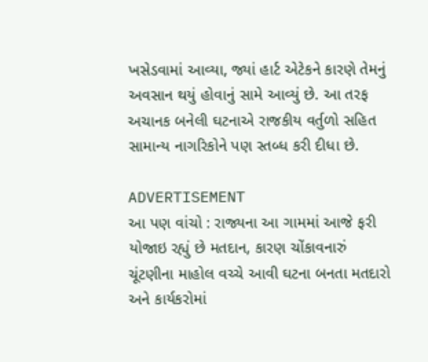ખસેડવામાં આવ્યા, જ્યાં હાર્ટ એટેકને કારણે તેમનું અવસાન થયું હોવાનું સામે આવ્યું છે. આ તરફ અચાનક બનેલી ઘટનાએ રાજકીય વર્તુળો સહિત સામાન્ય નાગરિકોને પણ સ્તબ્ધ કરી દીધા છે.

ADVERTISEMENT
આ પણ વાંચો : રાજ્યના આ ગામમાં આજે ફરી યોજાઇ રહ્યું છે મતદાન, કારણ ચોંકાવનારું
ચૂંટણીના માહોલ વચ્ચે આવી ઘટના બનતા મતદારો અને કાર્યકરોમાં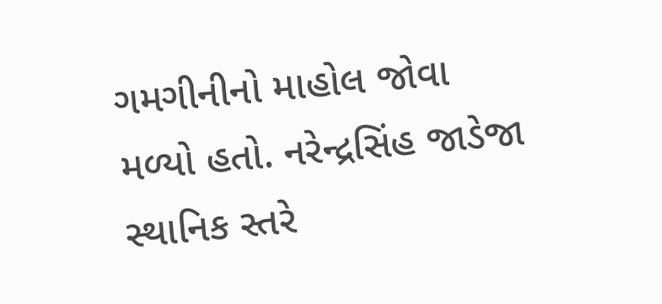ગમગીનીનો માહોલ જોવા મળ્યો હતો. નરેન્દ્રસિંહ જાડેજા સ્થાનિક સ્તરે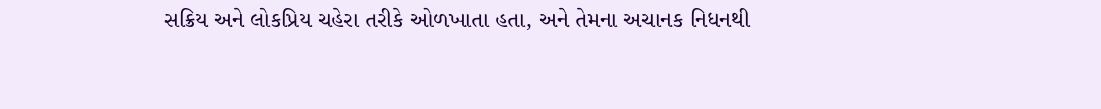સક્રિય અને લોકપ્રિય ચહેરા તરીકે ઓળખાતા હતા, અને તેમના અચાનક નિધનથી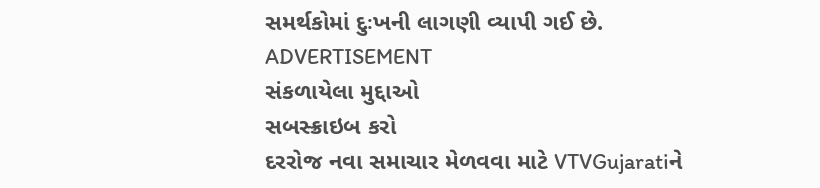સમર્થકોમાં દુઃખની લાગણી વ્યાપી ગઈ છે.
ADVERTISEMENT
સંકળાયેલા મુદ્દાઓ
સબસ્ક્રાઇબ કરો
દરરોજ નવા સમાચાર મેળવવા માટે VTVGujaratiને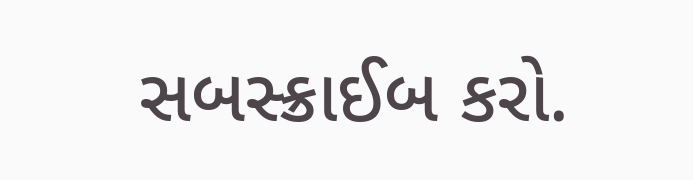સબસ્ક્રાઈબ કરો.